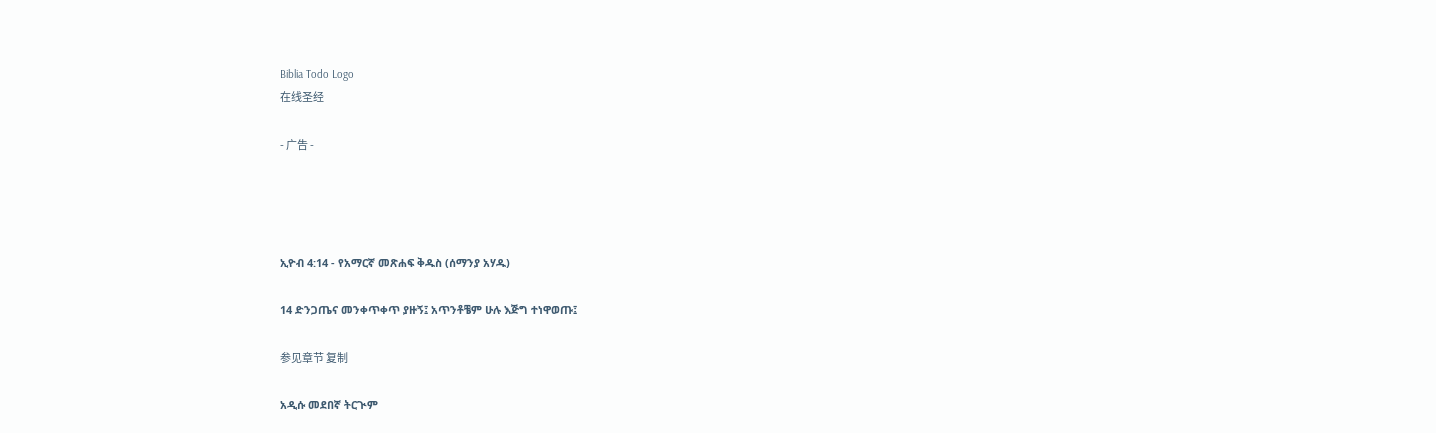Biblia Todo Logo
在线圣经

- 广告 -




ኢዮብ 4:14 - የአማርኛ መጽሐፍ ቅዱስ (ሰማንያ አሃዱ)

14 ድንጋጤና መንቀጥቀጥ ያዙኝ፤ አጥንቶቼም ሁሉ እጅግ ተነዋወጡ፤

参见章节 复制

አዲሱ መደበኛ ትርጒም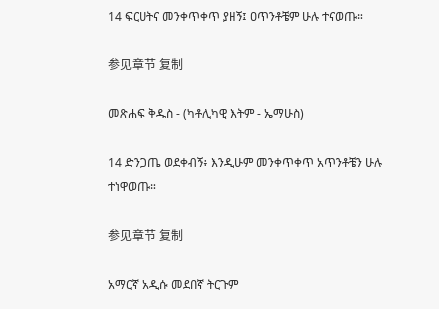14 ፍርሀትና መንቀጥቀጥ ያዘኝ፤ ዐጥንቶቼም ሁሉ ተናወጡ።

参见章节 复制

መጽሐፍ ቅዱስ - (ካቶሊካዊ እትም - ኤማሁስ)

14 ድንጋጤ ወደቀብኝ፥ እንዲሁም መንቀጥቀጥ አጥንቶቼን ሁሉ ተነዋወጡ።

参见章节 复制

አማርኛ አዲሱ መደበኛ ትርጉም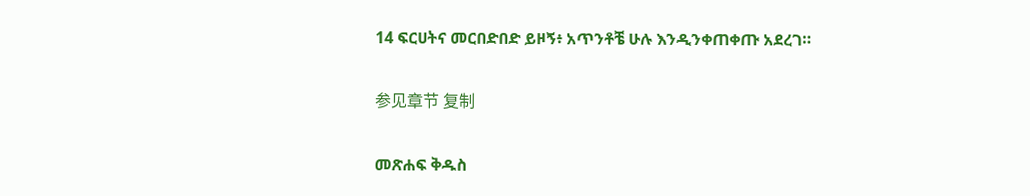14 ፍርሀትና መርበድበድ ይዞኝ፥ አጥንቶቼ ሁሉ እንዲንቀጠቀጡ አደረገ።

参见章节 复制

መጽሐፍ ቅዱስ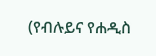(የብሉይና የሐዲስ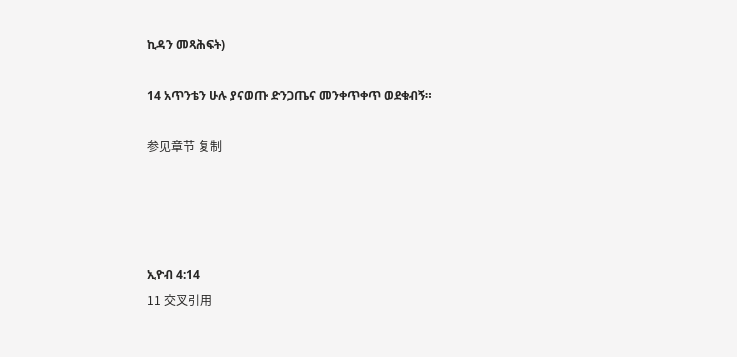ኪዳን መጻሕፍት)

14 አጥንቴን ሁሉ ያናወጡ ድንጋጤና መንቀጥቀጥ ወደቁብኝ።

参见章节 复制




ኢዮብ 4:14
11 交叉引用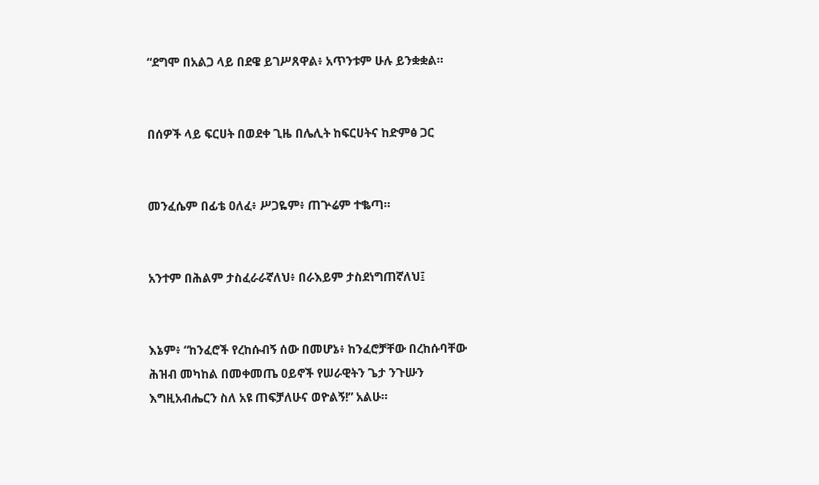“ደግሞ በአልጋ ላይ በደዌ ይገሥጸዋል፥ አጥንቱም ሁሉ ይንቋቋል።


በሰዎች ላይ ፍርሀት በወደቀ ጊዜ በሌሊት ከፍርሀትና ከድምፅ ጋር


መንፈሴም በፊቴ ዐለፈ፥ ሥጋዬም፥ ጠጕሬም ተቈጣ።


አንተም በሕልም ታስፈራራኛለህ፥ በራእይም ታስደነግጠኛለህ፤


እኔም፥ “ከንፈሮች የረከሱብኝ ሰው በመሆኔ፥ ከንፈሮቻቸው በረከሱባቸው ሕዝብ መካከል በመቀመጤ ዐይኖች የሠራዊትን ጌታ ንጉሡን እግዚአብሔርን ስለ አዩ ጠፍቻለሁና ወዮልኝ!” አልሁ።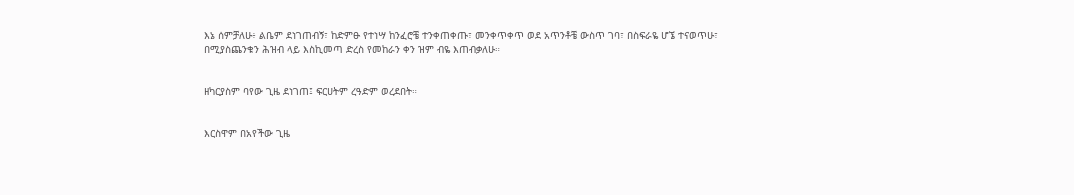እኔ ሰምቻለሁ፥ ልቤም ደነገጠብኝ፣ ከድምፁ የተነሣ ከንፈሮቼ ተንቀጠቀጡ፣ መንቀጥቀጥ ወደ አጥንቶቼ ውስጥ ገባ፣ በስፍራዬ ሆኜ ተናወጥሁ፣ በሚያስጨንቁን ሕዝብ ላይ እስኪመጣ ድረስ የመከራን ቀን ዝም ብዬ እጠብቃለሁ።


ዘካርያስም ባየው ጊዜ ደነገጠ፤ ፍርሀትም ረዓድም ወረደበት።


እርስዋም በአየችው ጊዜ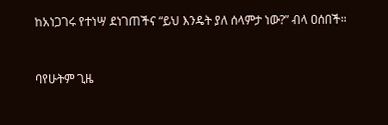ከአነጋገሩ የተነሣ ደነገጠችና “ይህ እንዴት ያለ ሰላምታ ነው?” ብላ ዐሰበች።


ባየሁትም ጊዜ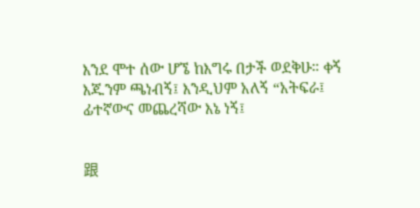እንደ ሞተ ሰው ሆኜ ከእግሩ በታች ወደቅሁ። ቀኝ እጁንም ጫነብኝ፤ እንዲህም አለኝ “አትፍራ፤ ፊተኛውና መጨረሻው እኔ ነኝ፤


跟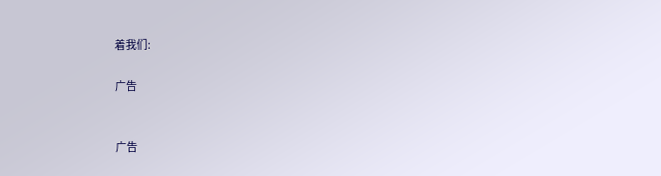着我们:

广告


广告